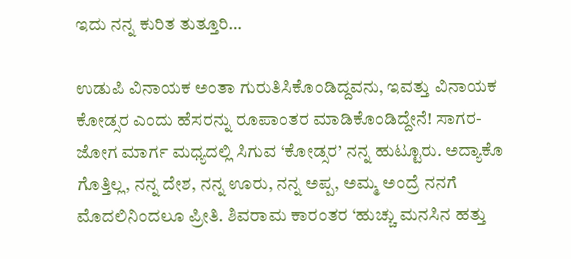ಇದು ನನ್ನ ಕುರಿತ ತುತ್ತೂರಿ…

ಉಡುಪಿ ವಿನಾಯಕ ಅಂತಾ ಗುರುತಿಸಿಕೊಂಡಿದ್ದವನು, ಇವತ್ತು ವಿನಾಯಕ ಕೋಡ್ಸರ ಎಂದು ಹೆಸರನ್ನು ರೂಪಾಂತರ ಮಾಡಿಕೊಂಡಿದ್ದೇನೆ! ಸಾಗರ-ಜೋಗ ಮಾರ್ಗ ಮಧ್ಯದಲ್ಲಿ ಸಿಗುವ ‘ಕೋಡ್ಸರ’ ನನ್ನ ಹುಟ್ಟೂರು. ಅದ್ಯಾಕೊ ಗೊತ್ತಿಲ್ಲ, ನನ್ನ ದೇಶ, ನನ್ನ ಊರು, ನನ್ನ ಅಪ್ಪ, ಅಮ್ಮ ಅಂದ್ರೆ ನನಗೆ ಮೊದಲಿನಿಂದಲೂ ಪ್ರೀತಿ. ಶಿವರಾಮ ಕಾರಂತರ ‘ಹುಚ್ಚು ಮನಸಿನ ಹತ್ತು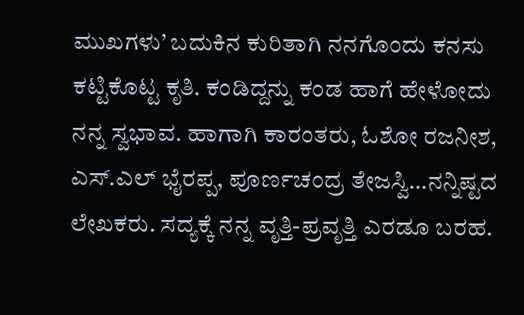ಮುಖಗಳು’ ಬದುಕಿನ ಕುರಿತಾಗಿ ನನಗೊಂದು ಕನಸು ಕಟ್ಟಿಕೊಟ್ಟ ಕೃತಿ. ಕಂಡಿದ್ದನ್ನು ಕಂಡ ಹಾಗೆ ಹೇಳೋದು ನನ್ನ ಸ್ವಭಾವ. ಹಾಗಾಗಿ ಕಾರಂತರು, ಓಶೋ ರಜನೀಶ, ಎಸ್.ಎಲ್ ಭೈರಪ್ಪ, ಪೂರ್ಣಚಂದ್ರ ತೇಜಸ್ವಿ…ನನ್ನಿಷ್ಟದ ಲೇಖಕರು. ಸದ್ಯಕ್ಕೆ ನನ್ನ ವೃತ್ತಿ-ಪ್ರವೃತ್ತಿ ಎರಡೂ ಬರಹ.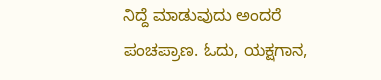ನಿದ್ದೆ ಮಾಡುವುದು ಅಂದರೆ ಪಂಚಪ್ರಾಣ. ಓದು, ಯಕ್ಷಗಾನ,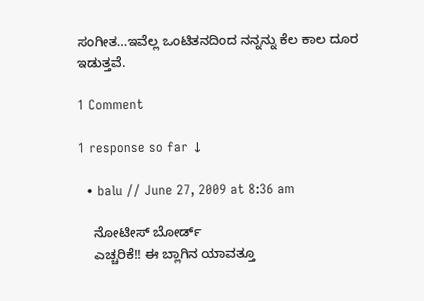ಸಂಗೀತ…ಇವೆಲ್ಲ ಒಂಟಿತನದಿಂದ ನನ್ನನ್ನು ಕೆಲ ಕಾಲ ದೂರ ಇಡುತ್ತವೆ.

1 Comment

1 response so far ↓

  • balu // June 27, 2009 at 8:36 am

    ನೋಟೀಸ್ ಬೋರ್ಡ್
    ಎಚ್ಚರಿಕೆ!! ಈ ಬ್ಲಾಗಿನ ಯಾವತ್ತೂ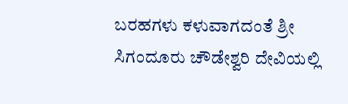ಬರಹಗಳು ಕಳುವಾಗದಂತೆ ಶ್ರೀ ಸಿಗಂದೂರು ಚೌಡೇಶ್ವರಿ ದೇವಿಯಲ್ಲಿ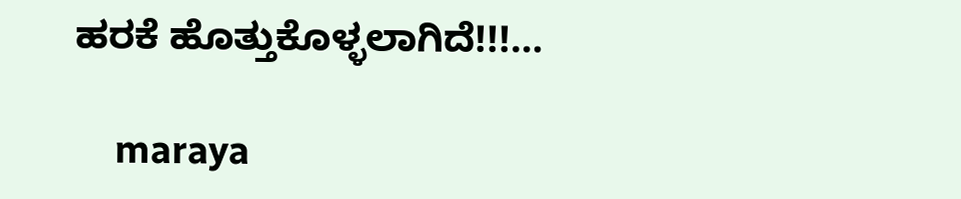ಹರಕೆ ಹೊತ್ತುಕೊಳ್ಳಲಾಗಿದೆ!!!…

    maraya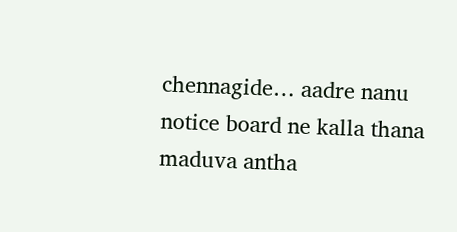chennagide… aadre nanu notice board ne kalla thana maduva antha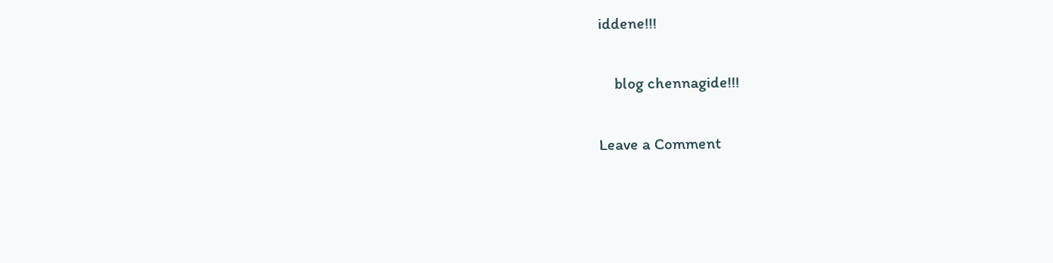iddene!!!

    blog chennagide!!!

Leave a Comment